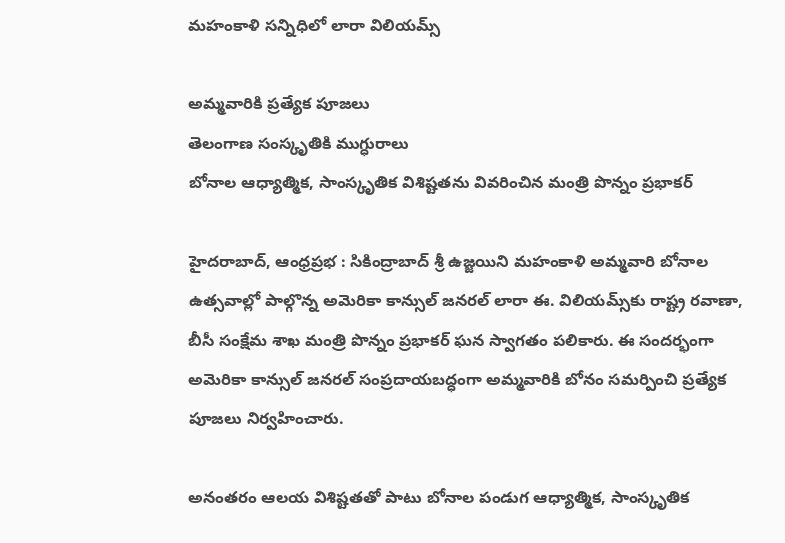మహంకాళి సన్నిధిలో లారా విలియమ్స్

అమ్మ‌వారికి ప్ర‌త్యేక పూజ‌లు
తెలంగాణ సంస్కృతికి ముగ్ధురాలు
బోనాల ఆధ్యాత్మిక, సాంస్కృతిక విశిష్టతను వివరించిన మంత్రి పొన్నం ప్రభాకర్

హైదరాబాద్, ఆంధ్ర‌ప్ర‌భ : సికింద్రాబాద్ శ్రీ ఉజ్జయిని మహంకాళి అమ్మవారి బోనాల ఉత్సవాల్లో పాల్గొన్న అమెరికా కాన్సుల్ జనరల్ లారా ఈ. విలియమ్స్‌కు రాష్ట్ర రవాణా, బీసీ సంక్షేమ శాఖ మంత్రి పొన్నం ప్రభాకర్ ఘన స్వాగతం పలికారు. ఈ సందర్భంగా అమెరికా కాన్సుల్ జనరల్ సంప్రదాయబద్ధంగా అమ్మవారికి బోనం సమర్పించి ప్రత్యేక పూజలు నిర్వహించారు.

అనంతరం ఆలయ విశిష్టతతో పాటు బోనాల పండుగ ఆధ్యాత్మిక, సాంస్కృతిక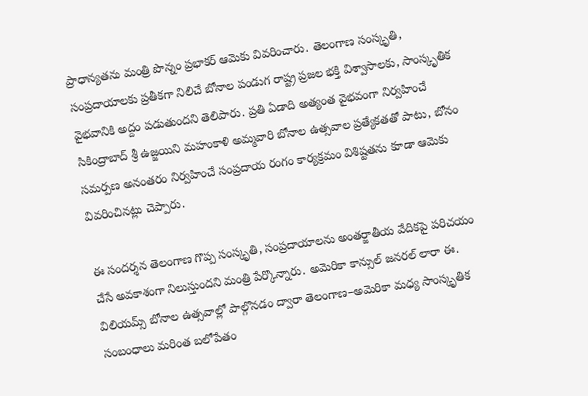ప్రాధాన్యతను మంత్రి పొన్నం ప్రభాకర్ ఆమెకు వివరించారు. తెలంగాణ సంస్కృతి, సంప్రదాయాలకు ప్రతీకగా నిలిచే బోనాల పండుగ రాష్ట్ర ప్రజల భక్తి విశ్వాసాలకు, సాంస్కృతిక వైభవానికి అద్దం పడుతుందని తెలిపారు. ప్రతి ఏడాది అత్యంత వైభవంగా నిర్వహించే సికింద్రాబాద్ శ్రీ ఉజ్జయిని మహంకాళి అమ్మవారి బోనాల ఉత్సవాల ప్రత్యేకతతో పాటు, బోనం సమర్పణ అనంతరం నిర్వహించే సంప్రదాయ రంగం కార్యక్రమం విశిష్టతను కూడా ఆమెకు వివరించినట్లు చెప్పారు.

ఈ సందర్శన తెలంగాణ గొప్ప సంస్కృతి, సంప్రదాయాలను అంతర్జాతీయ వేదికపై పరిచయం చేసే అవకాశంగా నిలుస్తుందని మంత్రి పేర్కొన్నారు. అమెరికా కాన్సుల్ జనరల్ లారా ఈ. విలియమ్స్ బోనాల ఉత్సవాల్లో పాల్గొనడం ద్వారా తెలంగాణ–అమెరికా మధ్య సాంస్కృతిక సంబంధాలు మరింత బలోపేతం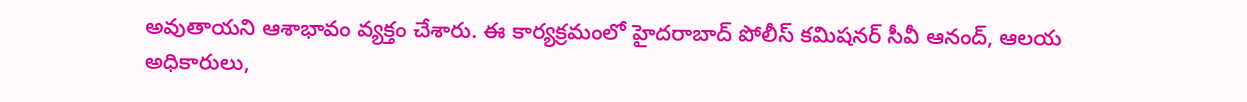అవుతాయని ఆశాభావం వ్యక్తం చేశారు. ఈ కార్యక్రమంలో హైదరాబాద్ పోలీస్ కమిషనర్ సీవీ ఆనంద్, ఆలయ అధికారులు,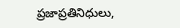ప్రజాప్రతినిధులు,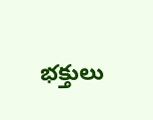భక్తులు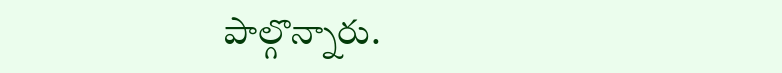పాల్గొన్నారు.